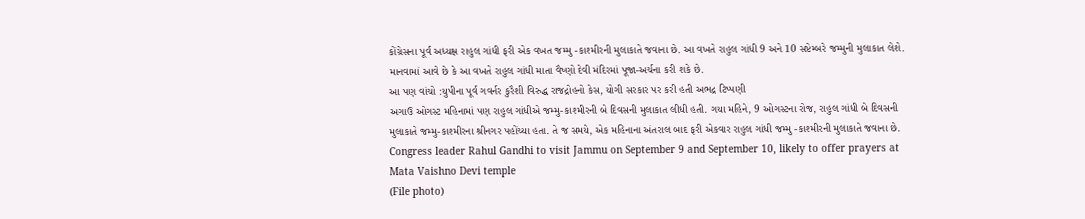કોંગ્રેસના પૂર્વ અધ્યક્ષ રાહુલ ગાંધી ફરી એક વખત જમ્મુ -કાશ્મીરની મુલાકાતે જવાના છે. આ વખતે રાહુલ ગાંધી 9 અને 10 સપ્ટેમ્બરે જમ્મુની મુલાકાત લેશે. માનવામાં આવે છે કે આ વખતે રાહુલ ગાંધી માતા વૈષ્ણો દેવી મંદિરમાં પૂજા-અર્ચના કરી શકે છે.
આ પણ વાંચો :યુપીના પૂર્વ ગવર્નર કુરૈશી વિરુદ્ધ રાજદ્રોહનો કેસ, યોગી સરકાર પર કરી હતી અભદ્ર ટિપ્પણી
અગાઉ ઓગસ્ટ મહિનામાં પણ રાહુલ ગાંધીએ જમ્મુ-કાશ્મીરની બે દિવસની મુલાકાત લીધી હતી. ગયા મહિને, 9 ઓગસ્ટના રોજ, રાહુલ ગાંધી બે દિવસની મુલાકાતે જમ્મુ-કાશ્મીરના શ્રીનગર પહોંચ્યા હતા. તે જ સમયે, એક મહિનાના અંતરાલ બાદ ફરી એકવાર રાહુલ ગાંધી જમ્મુ -કાશ્મીરની મુલાકાતે જવાના છે.
Congress leader Rahul Gandhi to visit Jammu on September 9 and September 10, likely to offer prayers at Mata Vaishno Devi temple
(File photo)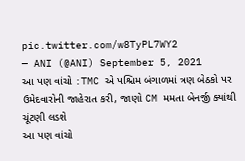pic.twitter.com/w8TyPL7WY2
— ANI (@ANI) September 5, 2021
આ પણ વાંચો :TMC એ પશ્ચિમ બંગાળમાં ત્રણ બેઠકો પર ઉમેદવારોની જાહેરાત કરી, જાણો CM મમતા બેનર્જી ક્યાંથી ચૂંટણી લડશે
આ પણ વાંચો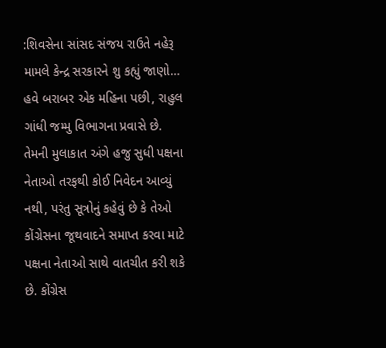:શિવસેના સાંસદ સંજય રાઉતે નહેરૂ મામલે કેન્દ્ર સરકારને શુ કહ્યું જાણો…
હવે બરાબર એક મહિના પછી, રાહુલ ગાંધી જમ્મુ વિભાગના પ્રવાસે છે. તેમની મુલાકાત અંગે હજુ સુધી પક્ષના નેતાઓ તરફથી કોઈ નિવેદન આવ્યું નથી, પરંતુ સૂત્રોનું કહેવું છે કે તેઓ કોંગ્રેસના જૂથવાદને સમાપ્ત કરવા માટે પક્ષના નેતાઓ સાથે વાતચીત કરી શકે છે. કોંગ્રેસ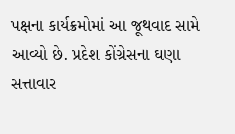પક્ષના કાર્યક્રમોમાં આ જૂથવાદ સામે આવ્યો છે. પ્રદેશ કોંગ્રેસના ઘણા સત્તાવાર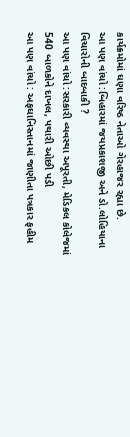કાર્યક્રમોમાં ઘણા વરિષ્ઠ નેતાઓ ગેરહાજર રહ્યા છે.
આ પણ વાંચો :બિહારમાં જયપ્રકાશજી અને ડો.લોહિયાના વિચારોની બાદબાકી ?
આ પણ વાંચો :સરકારી વ્યવસ્થા અપૂરતી, મેડિકલ કોલેજમાં 540 બાળકોને દાખલ, પથારી ઓછી પડી
આ પણ વાંચો : અફઘાનિસ્તાનમાં જાણીતા પત્રકાર ફહીમ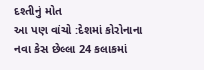દશ્તીનું મોત
આ પણ વાંચો :દેશમાં કોરોનાના નવા કેસ છેલ્લા 24 કલાકમાં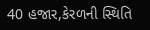40 હજાર,કેરળની સ્થિતિ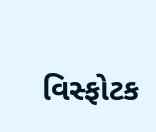વિસ્ફોટક